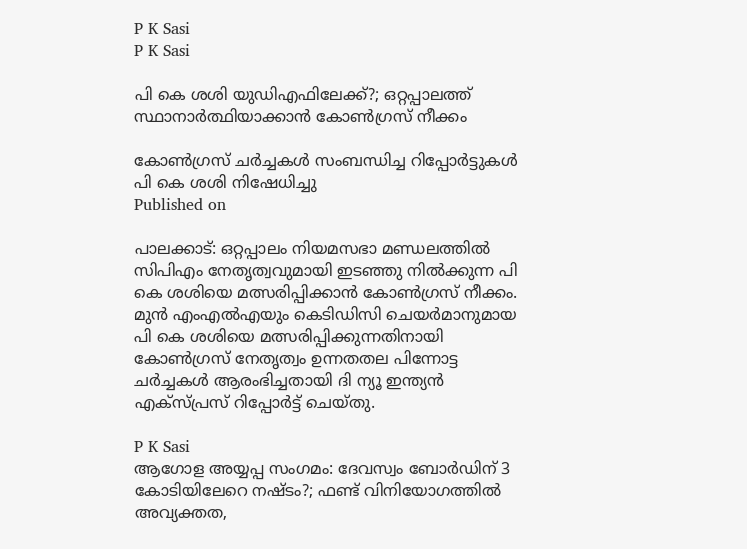P K Sasi
P K Sasi

പി കെ ശശി യുഡിഎഫിലേക്ക്?; ഒറ്റപ്പാലത്ത് സ്ഥാനാര്‍ത്ഥിയാക്കാന്‍ കോണ്‍ഗ്രസ് നീക്കം

കോണ്‍ഗ്രസ് ചർച്ചകൾ സംബന്ധിച്ച റിപ്പോര്‍ട്ടുകള്‍ പി കെ ശശി നിഷേധിച്ചു
Published on

പാലക്കാട്: ഒറ്റപ്പാലം നിയമസഭാ മണ്ഡലത്തില്‍ സിപിഎം നേതൃത്വവുമായി ഇടഞ്ഞു നില്‍ക്കുന്ന പി കെ ശശിയെ മത്സരിപ്പിക്കാന്‍ കോണ്‍ഗ്രസ് നീക്കം. മുന്‍ എംഎല്‍എയും കെടിഡിസി ചെയര്‍മാനുമായ പി കെ ശശിയെ മത്സരിപ്പിക്കുന്നതിനായി കോണ്‍ഗ്രസ് നേതൃത്വം ഉന്നതതല പിന്നോട്ട ചര്‍ച്ചകള്‍ ആരംഭിച്ചതായി ദി ന്യൂ ഇന്ത്യന്‍ എക്‌സ്പ്രസ് റിപ്പോര്‍ട്ട് ചെയ്തു.

P K Sasi
ആഗോള അയ്യപ്പ സംഗമം: ദേവസ്വം ബോര്‍ഡിന് 3 കോടിയിലേറെ നഷ്ടം?; ഫണ്ട് വിനിയോഗത്തില്‍ അവ്യക്തത,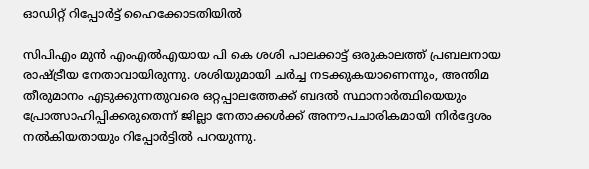ഓഡിറ്റ് റിപ്പോര്‍ട്ട് ഹൈക്കോടതിയില്‍

സിപിഎം മുന്‍ എംഎല്‍എയായ പി കെ ശശി പാലക്കാട്ട് ഒരുകാലത്ത് പ്രബലനായ രാഷ്ട്രീയ നേതാവായിരുന്നു. ശശിയുമായി ചര്‍ച്ച നടക്കുകയാണെന്നും, അന്തിമ തീരുമാനം എടുക്കുന്നതുവരെ ഒറ്റപ്പാലത്തേക്ക് ബദല്‍ സ്ഥാനാര്‍ത്ഥിയെയും പ്രോത്സാഹിപ്പിക്കരുതെന്ന് ജില്ലാ നേതാക്കള്‍ക്ക് അനൗപചാരികമായി നിര്‍ദ്ദേശം നല്‍കിയതായും റിപ്പോര്‍ട്ടില്‍ പറയുന്നു.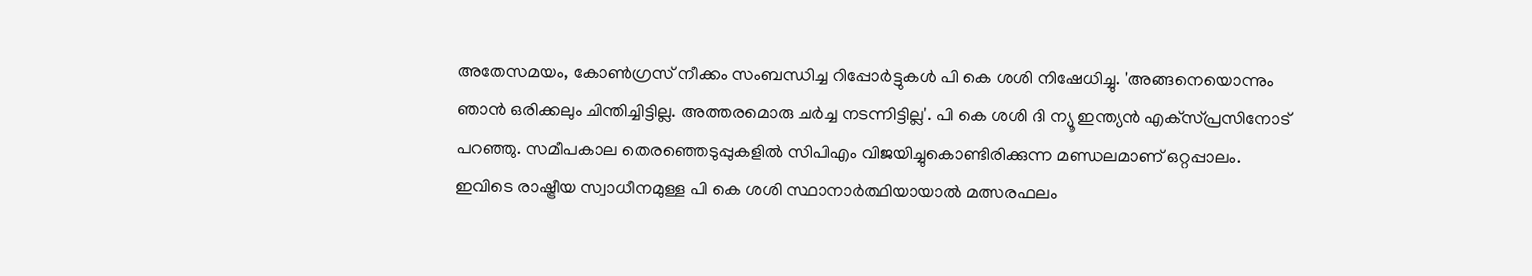അതേസമയം, കോണ്‍ഗ്രസ് നീക്കം സംബന്ധിച്ച റിപ്പോര്‍ട്ടുകള്‍ പി കെ ശശി നിഷേധിച്ചു. 'അങ്ങനെയൊന്നും ഞാന്‍ ഒരിക്കലും ചിന്തിച്ചിട്ടില്ല. അത്തരമൊരു ചര്‍ച്ച നടന്നിട്ടില്ല'. പി കെ ശശി ദി ന്യൂ ഇന്ത്യന്‍ എക്‌സ്പ്രസിനോട് പറഞ്ഞു. സമീപകാല തെരഞ്ഞെടുപ്പുകളില്‍ സിപിഎം വിജയിച്ചുകൊണ്ടിരിക്കുന്ന മണ്ഡലമാണ് ഒറ്റപ്പാലം. ഇവിടെ രാഷ്ട്രീയ സ്വാധീനമുള്ള പി കെ ശശി സ്ഥാനാര്‍ത്ഥിയായാല്‍ മത്സരഫലം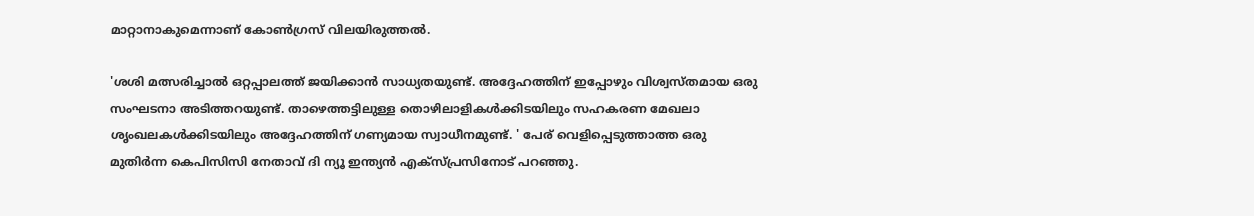മാറ്റാനാകുമെന്നാണ് കോണ്‍ഗ്രസ് വിലയിരുത്തല്‍.

'ശശി മത്സരിച്ചാല്‍ ഒറ്റപ്പാലത്ത് ജയിക്കാന്‍ സാധ്യതയുണ്ട്. അദ്ദേഹത്തിന് ഇപ്പോഴും വിശ്വസ്തമായ ഒരു സംഘടനാ അടിത്തറയുണ്ട്. താഴെത്തട്ടിലുള്ള തൊഴിലാളികള്‍ക്കിടയിലും സഹകരണ മേഖലാ ശൃംഖലകള്‍ക്കിടയിലും അദ്ദേഹത്തിന് ഗണ്യമായ സ്വാധീനമുണ്ട്. ' പേര് വെളിപ്പെടുത്താത്ത ഒരു മുതിര്‍ന്ന കെപിസിസി നേതാവ് ദി ന്യൂ ഇന്ത്യന്‍ എക്‌സ്പ്രസിനോട് പറഞ്ഞു.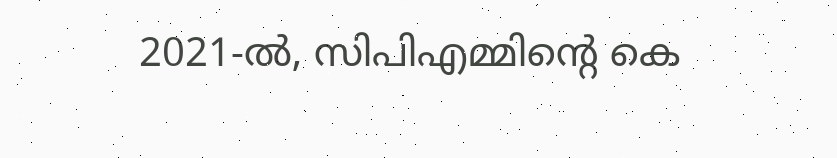2021-ല്‍, സിപിഎമ്മിന്റെ കെ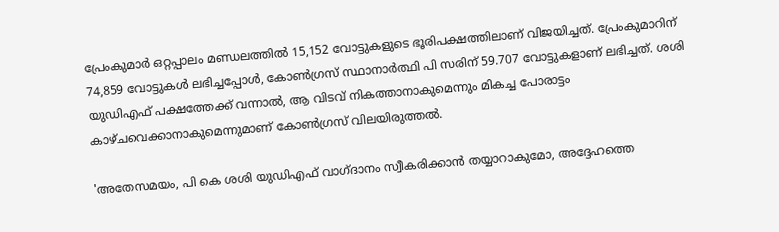പ്രേംകുമാര്‍ ഒറ്റപ്പാലം മണ്ഡലത്തില്‍ 15,152 വോട്ടുകളുടെ ഭൂരിപക്ഷത്തിലാണ് വിജയിച്ചത്. പ്രേംകുമാറിന് 74,859 വോട്ടുകള്‍ ലഭിച്ചപ്പോള്‍, കോണ്‍ഗ്രസ് സ്ഥാനാര്‍ത്ഥി പി സരിന് 59.707 വോട്ടുകളാണ് ലഭിച്ചത്. ശശി യുഡിഎഫ് പക്ഷത്തേക്ക് വന്നാല്‍, ആ വിടവ് നികത്താനാകുമെന്നും മികച്ച പോരാട്ടം കാഴ്ചവെക്കാനാകുമെന്നുമാണ് കോണ്‍ഗ്രസ് വിലയിരുത്തല്‍.

'അതേസമയം, പി കെ ശശി യുഡിഎഫ് വാഗ്ദാനം സ്വീകരിക്കാന്‍ തയ്യാറാകുമോ, അദ്ദേഹത്തെ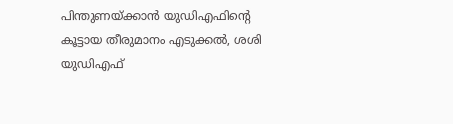പിന്തുണയ്ക്കാന്‍ യുഡിഎഫിന്റെ കൂട്ടായ തീരുമാനം എടുക്കല്‍, ശശി യുഡിഎഫ്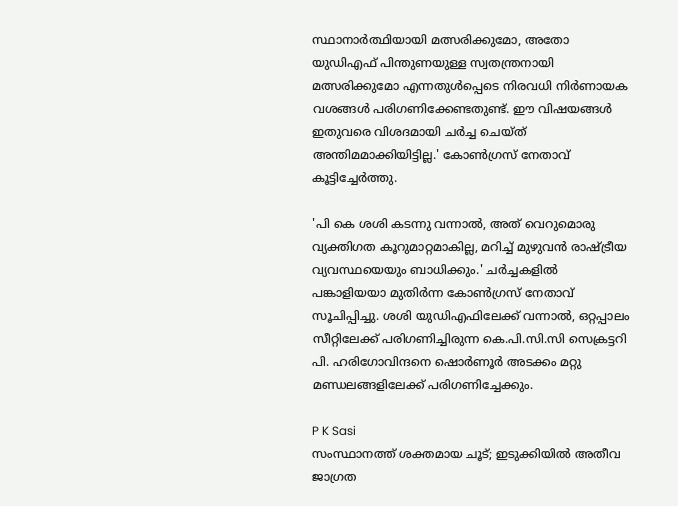സ്ഥാനാര്‍ത്ഥിയായി മത്സരിക്കുമോ, അതോ യുഡിഎഫ് പിന്തുണയുള്ള സ്വതന്ത്രനായി മത്സരിക്കുമോ എന്നതുള്‍പ്പെടെ നിരവധി നിര്‍ണായക വശങ്ങള്‍ പരിഗണിക്കേണ്ടതുണ്ട്. ഈ വിഷയങ്ങള്‍ ഇതുവരെ വിശദമായി ചര്‍ച്ച ചെയ്ത് അന്തിമമാക്കിയിട്ടില്ല.' കോണ്‍ഗ്രസ് നേതാവ് കൂട്ടിച്ചേര്‍ത്തു.

'പി കെ ശശി കടന്നു വന്നാല്‍, അത് വെറുമൊരു വ്യക്തിഗത കൂറുമാറ്റമാകില്ല, മറിച്ച് മുഴുവന്‍ രാഷ്ട്രീയ വ്യവസ്ഥയെയും ബാധിക്കും.' ചര്‍ച്ചകളില്‍ പങ്കാളിയയാ മുതിര്‍ന്ന കോണ്‍ഗ്രസ് നേതാവ് സൂചിപ്പിച്ചു. ശശി യുഡിഎഫിലേക്ക് വന്നാല്‍, ഒറ്റപ്പാലം സീറ്റിലേക്ക് പരിഗണിച്ചിരുന്ന കെ.പി.സി.സി സെക്രട്ടറി പി. ഹരിഗോവിന്ദനെ ഷൊര്‍ണൂര്‍ അടക്കം മറ്റു മണ്ഡലങ്ങളിലേക്ക് പരിഗണിച്ചേക്കും.

P K Sasi
സംസ്ഥാനത്ത് ശക്തമായ ചൂട്; ഇടുക്കിയില്‍ അതീവ ജാഗ്രത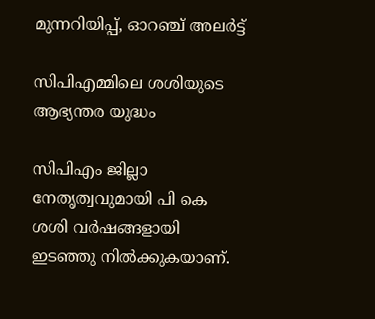മുന്നറിയിപ്പ്, ഓറഞ്ച് അലര്‍ട്ട്

സിപിഎമ്മിലെ ശശിയുടെ ആഭ്യന്തര യുദ്ധം

സിപിഎം ജില്ലാ നേതൃത്വവുമായി പി കെ ശശി വര്‍ഷങ്ങളായി ഇടഞ്ഞു നില്‍ക്കുകയാണ്.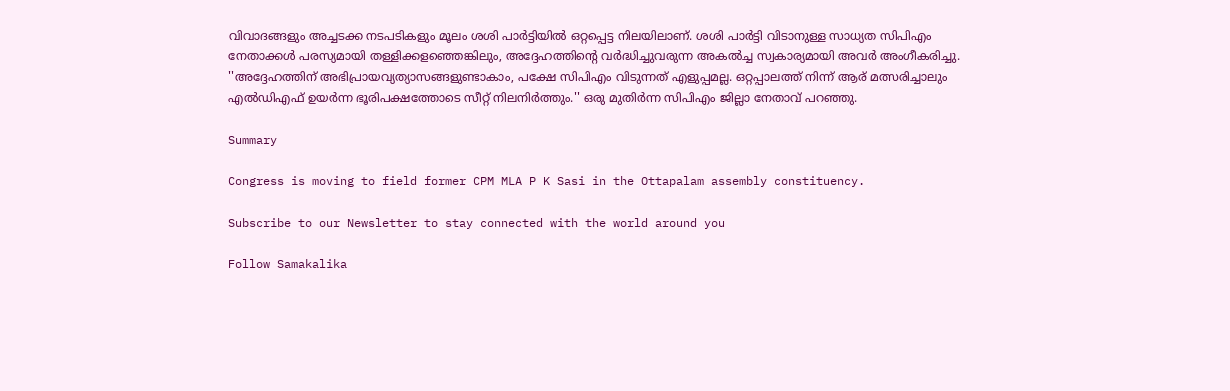വിവാദങ്ങളും അച്ചടക്ക നടപടികളും മൂലം ശശി പാര്‍ട്ടിയില്‍ ഒറ്റപ്പെട്ട നിലയിലാണ്. ശശി പാര്‍ട്ടി വിടാനുള്ള സാധ്യത സിപിഎം നേതാക്കള്‍ പരസ്യമായി തള്ളിക്കളഞ്ഞെങ്കിലും, അദ്ദേഹത്തിന്റെ വര്‍ദ്ധിച്ചുവരുന്ന അകല്‍ച്ച സ്വകാര്യമായി അവര്‍ അംഗീകരിച്ചു. ''അദ്ദേഹത്തിന് അഭിപ്രായവ്യത്യാസങ്ങളുണ്ടാകാം, പക്ഷേ സിപിഎം വിടുന്നത് എളുപ്പമല്ല. ഒറ്റപ്പാലത്ത് നിന്ന് ആര് മത്സരിച്ചാലും എല്‍ഡിഎഫ് ഉയര്‍ന്ന ഭൂരിപക്ഷത്തോടെ സീറ്റ് നിലനിര്‍ത്തും.'' ഒരു മുതിര്‍ന്ന സിപിഎം ജില്ലാ നേതാവ് പറഞ്ഞു.

Summary

Congress is moving to field former CPM MLA P K Sasi in the Ottapalam assembly constituency.

Subscribe to our Newsletter to stay connected with the world around you

Follow Samakalika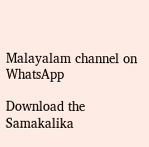Malayalam channel on WhatsApp

Download the Samakalika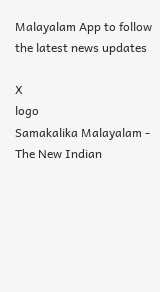Malayalam App to follow the latest news updates

X
logo
Samakalika Malayalam - The New Indian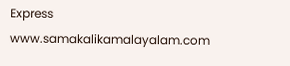Express
www.samakalikamalayalam.com